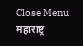Close Menu
महाराष्ट्र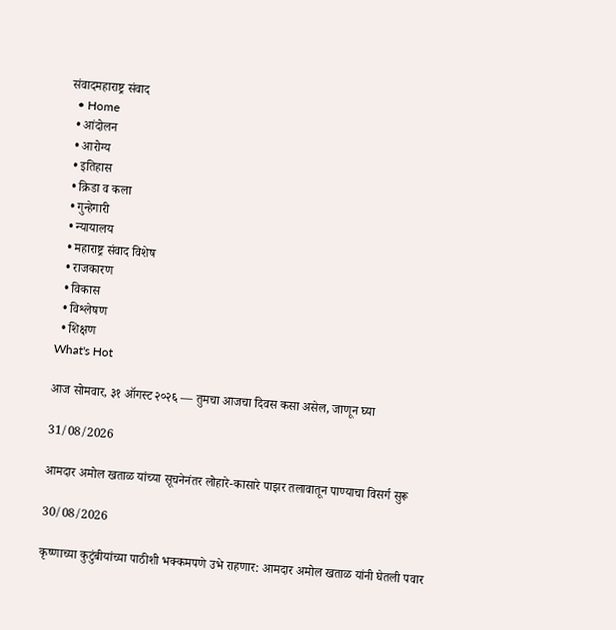संवादमहाराष्ट्र संवाद
  • Home
  • आंदोलन
  • आरोग्य
  • इतिहास
  • क्रिडा व कला
  • गुन्हेगारी
  • न्यायालय
  • महाराष्ट्र संवाद विशेष
  • राजकारण
  • विकास
  • विश्लेषण
  • शिक्षण
What's Hot

आज सोमवार, ३१ ऑगस्ट २०२६ — तुमचा आजचा दिवस कसा असेल, जाणून घ्या

31/08/2026

आमदार अमोल खताळ यांच्या सूचनेनंतर लोहारे-कासारे पाझर तलावातून पाण्याचा विसर्ग सुरू

30/08/2026

कृष्णाच्या कुटुंबीयांच्या पाठीशी भक्कमपणे उभे राहणार: आमदार अमोल खताळ यांनी घेतली पवार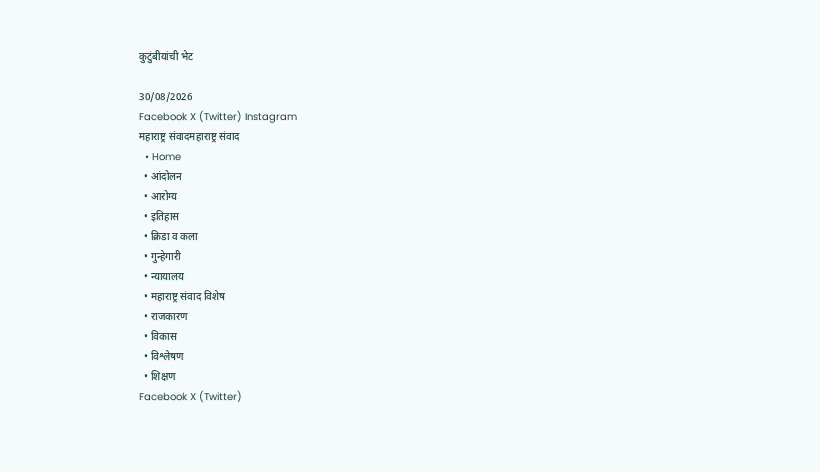कुटुंबीयांची भेट

30/08/2026
Facebook X (Twitter) Instagram
महाराष्ट्र संवादमहाराष्ट्र संवाद
  • Home
  • आंदोलन
  • आरोग्य
  • इतिहास
  • क्रिडा व कला
  • गुन्हेगारी
  • न्यायालय
  • महाराष्ट्र संवाद विशेष
  • राजकारण
  • विकास
  • विश्लेषण
  • शिक्षण
Facebook X (Twitter)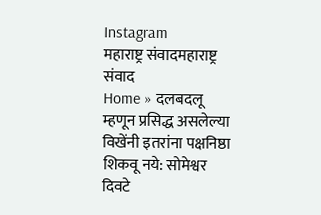Instagram
महाराष्ट्र संवादमहाराष्ट्र संवाद
Home » दलबदलू म्हणून प्रसिद्ध असलेल्या विखेंनी इतरांना पक्षनिष्ठा शिकवू नये: सोमेश्वर दिवटे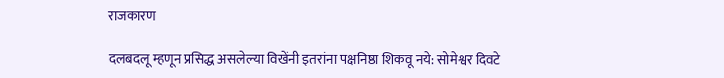राजकारण

दलबदलू म्हणून प्रसिद्ध असलेल्या विखेंनी इतरांना पक्षनिष्ठा शिकवू नये: सोमेश्वर दिवटे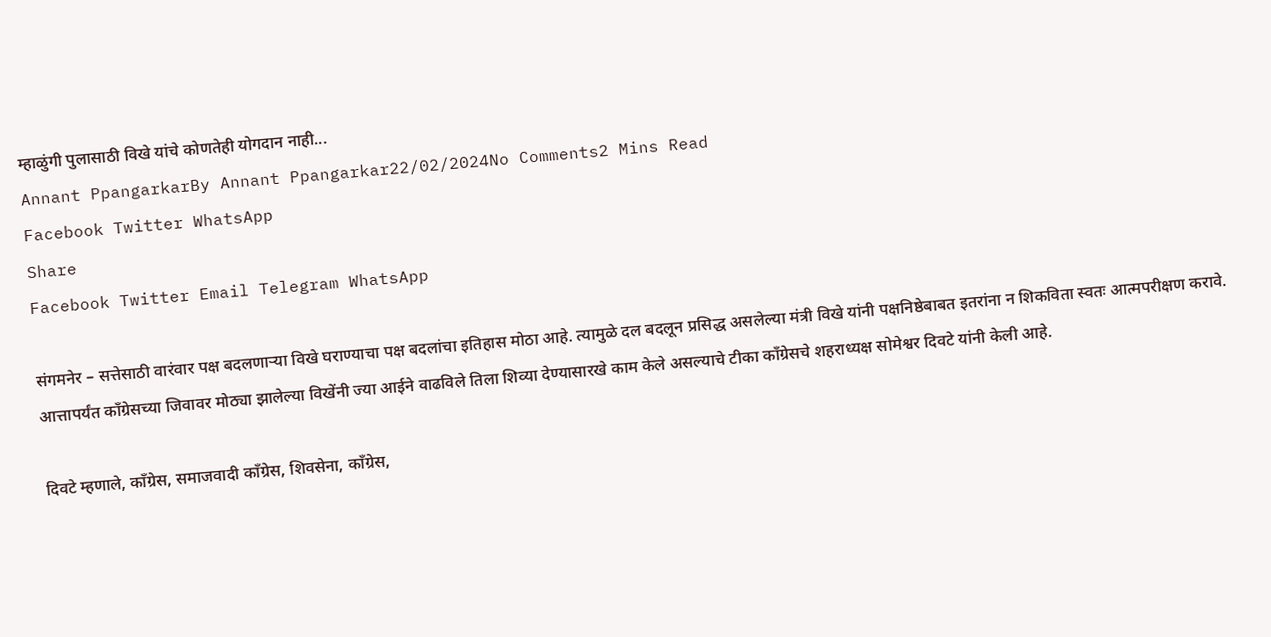म्हाळुंगी पुलासाठी विखे यांचे कोणतेही योगदान नाही...
Annant PpangarkarBy Annant Ppangarkar22/02/2024No Comments2 Mins Read
Facebook Twitter WhatsApp
Share
Facebook Twitter Email Telegram WhatsApp

संगमनेर – सत्तेसाठी वारंवार पक्ष बदलणाऱ्या विखे घराण्याचा पक्ष बदलांचा इतिहास मोठा आहे. त्यामुळे दल बदलून प्रसिद्ध असलेल्या मंत्री विखे यांनी पक्षनिष्ठेबाबत इतरांना न शिकविता स्वतः आत्मपरीक्षण करावे. आत्तापर्यंत काँग्रेसच्या जिवावर मोठ्या झालेल्या विखेंनी ज्या आईने वाढविले तिला शिव्या देण्यासारखे काम केले असल्याचे टीका काँग्रेसचे शहराध्यक्ष सोमेश्वर दिवटे यांनी केली आहे.

दिवटे म्हणाले, काँग्रेस, समाजवादी काँग्रेस, शिवसेना, काँग्रेस,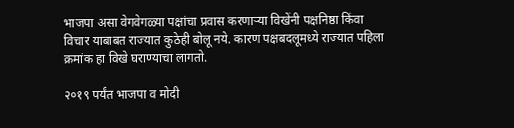भाजपा असा वेगवेगळ्या पक्षांचा प्रवास करणाऱ्या विखेंनी पक्षनिष्ठा किंवा विचार याबाबत राज्यात कुठेही बोलू नये. कारण पक्षबदलूमध्ये राज्यात पहिला क्रमांक हा विखे घराण्याचा लागतो.

२०१९ पर्यंत भाजपा व मोदी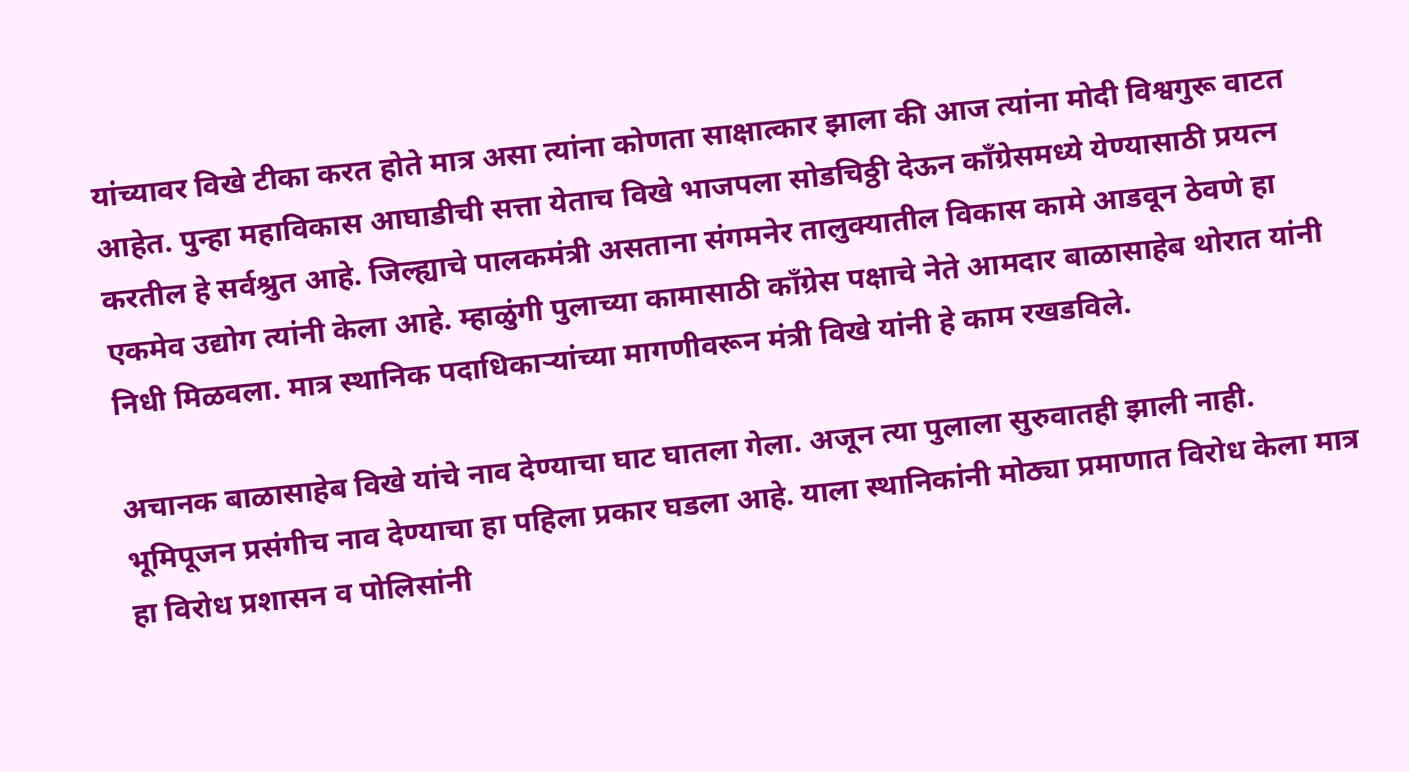यांच्यावर विखे टीका करत होते मात्र असा त्यांना कोणता साक्षात्कार झाला की आज त्यांना मोदी विश्वगुरू वाटत आहेत. पुन्हा महाविकास आघाडीची सत्ता येताच विखे भाजपला सोडचिठ्ठी देऊन काँग्रेसमध्ये येण्यासाठी प्रयत्न करतील हे सर्वश्रुत आहे. जिल्ह्याचे पालकमंत्री असताना संगमनेर तालुक्यातील विकास कामे आडवून ठेवणे हा एकमेव उद्योग त्यांनी केला आहे. म्हाळुंगी पुलाच्या कामासाठी काँग्रेस पक्षाचे नेते आमदार बाळासाहेब थोरात यांनी निधी मिळवला. मात्र स्थानिक पदाधिकाऱ्यांच्या मागणीवरून मंत्री विखे यांनी हे काम रखडविले.

अचानक बाळासाहेब विखे यांचे नाव देण्याचा घाट घातला गेला. अजून त्या पुलाला सुरुवातही झाली नाही. भूमिपूजन प्रसंगीच नाव देण्याचा हा पहिला प्रकार घडला आहे. याला स्थानिकांनी मोठ्या प्रमाणात विरोध केला मात्र हा विरोध प्रशासन व पोलिसांनी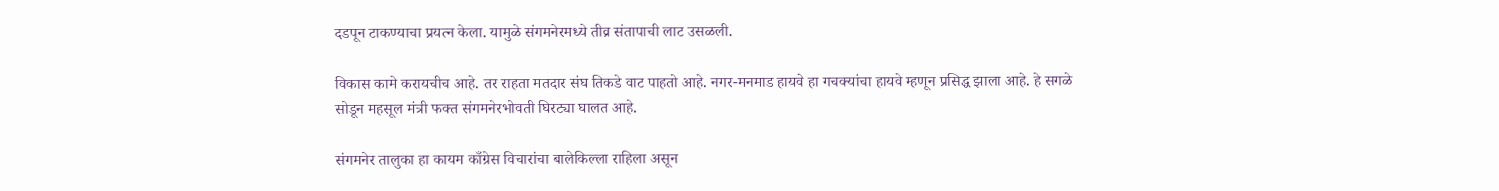दडपून टाकण्याचा प्रयत्न केला. यामुळे संगमनेरमध्ये तीव्र संतापाची लाट उसळली.

विकास कामे करायचीच आहे. तर राहता मतदार संघ तिकडे वाट पाहतो आहे. नगर-मनमाड हायवे हा गचक्यांचा हायवे म्हणून प्रसिद्ध झाला आहे. हे सगळे सोडून महसूल मंत्री फक्त संगमनेरभोवती घिरट्या घालत आहे.

संगमनेर तालुका हा कायम काँग्रेस विचारांचा बालेकिल्ला राहिला असून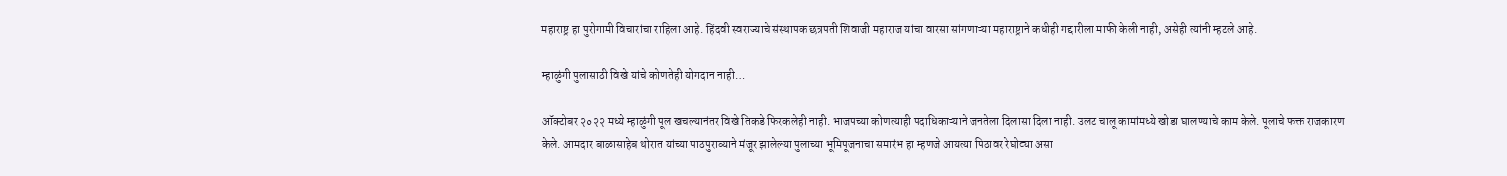महाराष्ट्र हा पुरोगामी विचारांचा राहिला आहे. हिंदवी स्वराज्याचे संस्थापक छत्रपती शिवाजी महाराज यांचा वारसा सांगणाऱ्या महाराष्ट्राने कधीही गद्दारीला माफी केली नाही, असेही त्यांनी म्हटले आहे.

म्हाळुंगी पुलासाठी विखे यांचे कोणतेही योगदान नाही…

ऑक्टोबर २०२२ मध्ये म्हाळुंगी पूल खचल्यानंतर विखे तिकडे फिरकलेही नाही. भाजपच्या कोणत्याही पदाधिकाऱ्याने जनतेला दिलासा दिला नाही. उलट चालू कामांमध्ये खोडा घालण्याचे काम केले. पूलाचे फक्त राजकारण केले. आमदार बाळासाहेब थोरात यांच्या पाठपुराव्याने मंजूर झालेल्या पुलाच्या भूमिपूजनाचा समारंभ हा म्हणजे आयत्या पिठावर रेघोट्या असा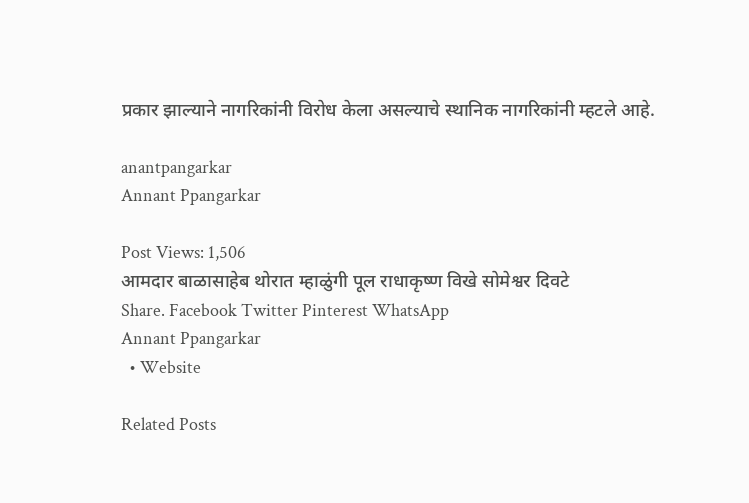प्रकार झाल्याने नागरिकांनी विरोध केला असल्याचे स्थानिक नागरिकांनी म्हटले आहे.

anantpangarkar
Annant Ppangarkar

Post Views: 1,506
आमदार बाळासाहेब थोरात म्हाळुंगी पूल राधाकृष्ण विखे सोमेश्वर दिवटे
Share. Facebook Twitter Pinterest WhatsApp
Annant Ppangarkar
  • Website

Related Posts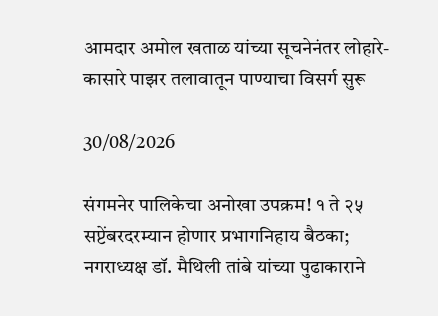आमदार अमोल खताळ यांच्या सूचनेनंतर लोहारे-कासारे पाझर तलावातून पाण्याचा विसर्ग सुरू

30/08/2026

संगमनेर पालिकेचा अनोखा उपक्रम! १ ते २५ सप्टेंबरदरम्यान होणार प्रभागनिहाय बैठका; नगराध्यक्ष डॉ. मैथिली तांबे यांच्या पुढाकाराने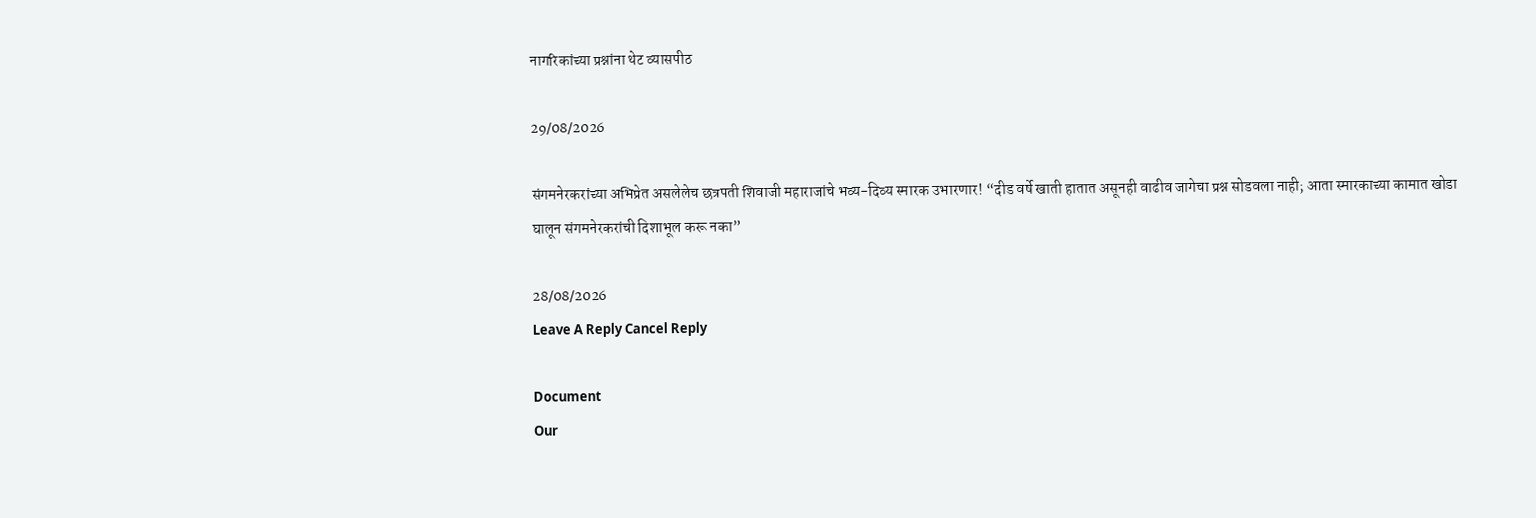नागरिकांच्या प्रश्नांना थेट व्यासपीठ

29/08/2026

संगमनेरकरांच्या अभिप्रेत असलेलेच छत्रपती शिवाजी महाराजांचे भव्य-दिव्य स्मारक उभारणार! “दीड वर्षे खाती हातात असूनही वाढीव जागेचा प्रश्न सोडवला नाही; आता स्मारकाच्या कामात खोडा घालून संगमनेरकरांची दिशाभूल करू नका”

28/08/2026
Leave A Reply Cancel Reply

Document
Our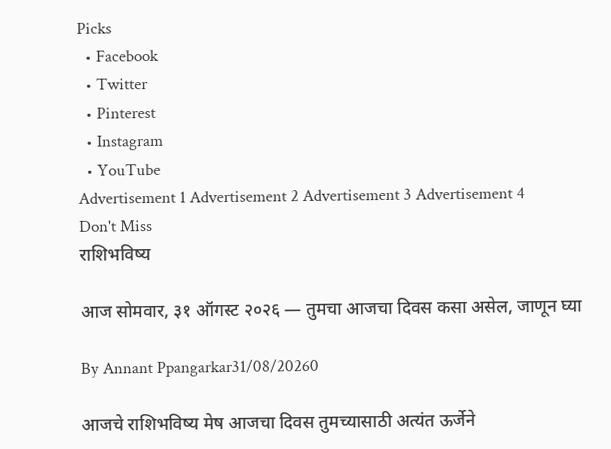Picks
  • Facebook
  • Twitter
  • Pinterest
  • Instagram
  • YouTube
Advertisement 1 Advertisement 2 Advertisement 3 Advertisement 4
Don't Miss
राशिभविष्य

आज सोमवार, ३१ ऑगस्ट २०२६ — तुमचा आजचा दिवस कसा असेल, जाणून घ्या

By Annant Ppangarkar31/08/20260

आजचे राशिभविष्य मेष आजचा दिवस तुमच्यासाठी अत्यंत ऊर्जेने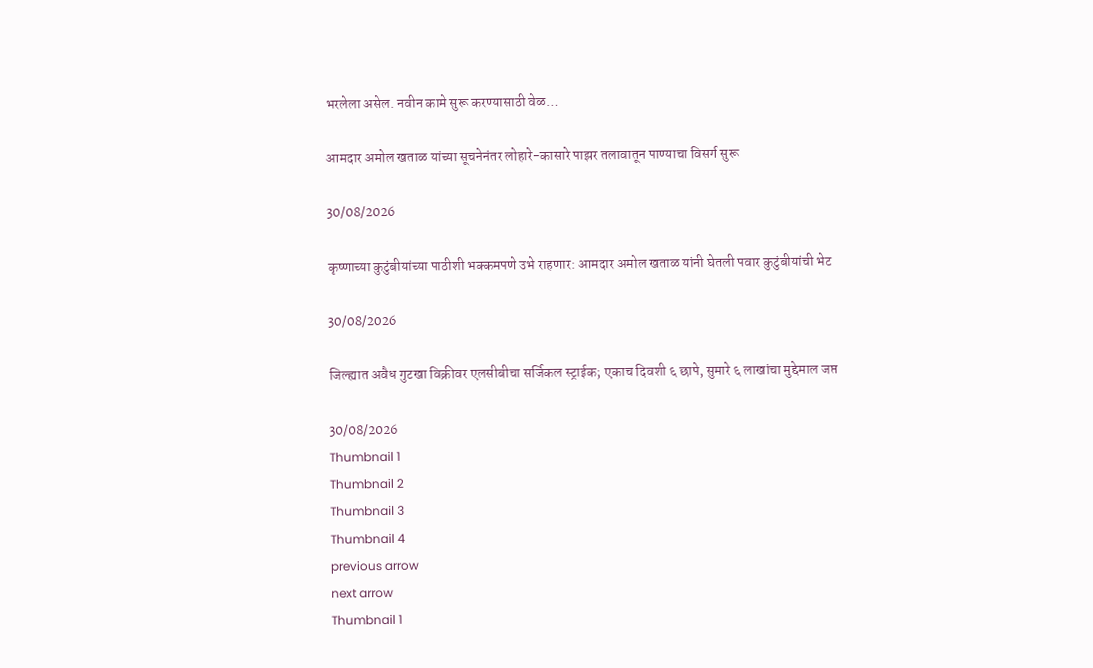भरलेला असेल. नवीन कामे सुरू करण्यासाठी वेळ…

आमदार अमोल खताळ यांच्या सूचनेनंतर लोहारे-कासारे पाझर तलावातून पाण्याचा विसर्ग सुरू

30/08/2026

कृष्णाच्या कुटुंबीयांच्या पाठीशी भक्कमपणे उभे राहणार: आमदार अमोल खताळ यांनी घेतली पवार कुटुंबीयांची भेट

30/08/2026

जिल्ह्यात अवैध गुटखा विक्रीवर एलसीबीचा सर्जिकल स्ट्राईक; एकाच दिवशी ६ छापे, सुमारे ६ लाखांचा मुद्देमाल जप्त

30/08/2026
Thumbnail 1
Thumbnail 2
Thumbnail 3
Thumbnail 4
previous arrow
next arrow
Thumbnail 1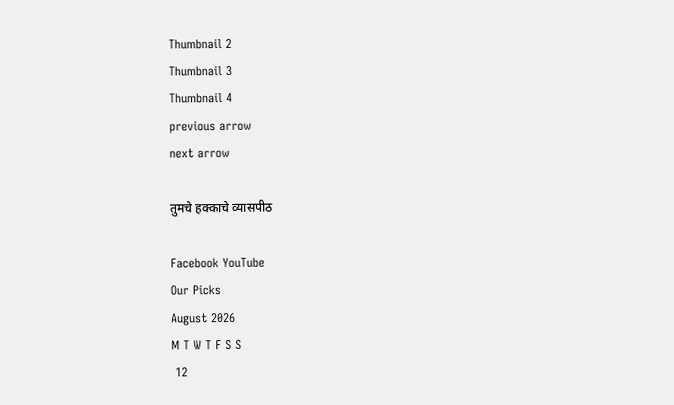Thumbnail 2
Thumbnail 3
Thumbnail 4
previous arrow
next arrow

तुमचे हक्काचे व्यासपीठ

Facebook YouTube
Our Picks
August 2026
M T W T F S S
 12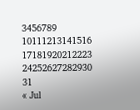3456789
10111213141516
17181920212223
24252627282930
31
« Jul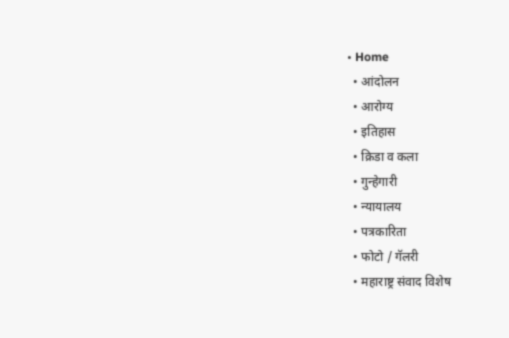• Home
  • आंदोलन
  • आरोग्य
  • इतिहास
  • क्रिडा व कला
  • गुन्हेगारी
  • न्यायालय
  • पत्रकारिता
  • फोटो / गॅलरी
  • महाराष्ट्र संवाद विशेष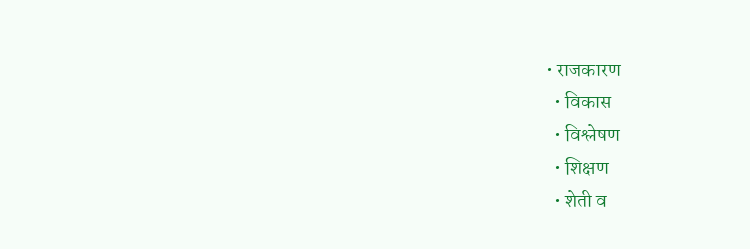• राजकारण
  • विकास
  • विश्लेषण
  • शिक्षण
  • शेती व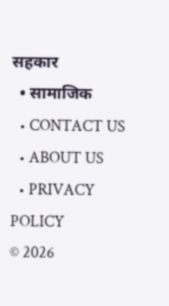सहकार
  • सामाजिक
  • CONTACT US
  • ABOUT US
  • PRIVACY POLICY
© 2026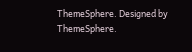ThemeSphere. Designed by ThemeSphere.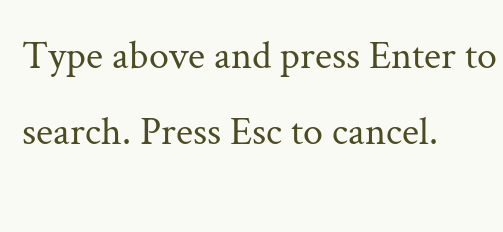Type above and press Enter to search. Press Esc to cancel.